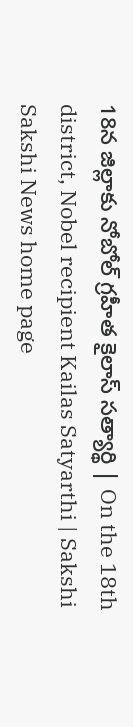18న జిల్లాకు నోబోల్‌ గ్రహీత కైలాస్‌ సత్యార్థి | On the 18th district, Nobel recipient Kailas Satyarthi | Sakshi
Sakshi News home page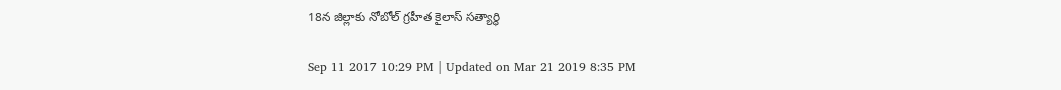18న జిల్లాకు నోబోల్‌ గ్రహీత కైలాస్‌ సత్యార్థి

Sep 11 2017 10:29 PM | Updated on Mar 21 2019 8:35 PM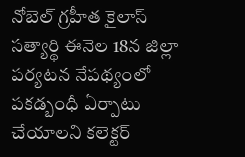నోబెల్‌ గ్రహీత కైలాస్‌ సత్యార్థి ఈనెల 18న జిల్లా పర్యటన నేపథ్యంలో పకడ్బంధీ ఏర్పాటు చేయాలని కలెక్టర్‌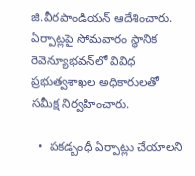జి.వీరపాండియన్‌ ఆదేశించారు. ఏర్పాట్లపై సోమవారం స్థానిక రెవెన్యూభవన్‌లో వివిధ ప్రభుత్వశాఖల అధికారులతో సమీక్ష నిర్వహించారు.

  •  పకడ్బంధీ ఏర్పాట్లు చేయాలని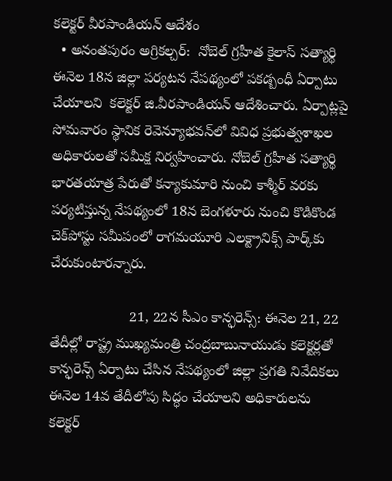కలెక్టర్‌ వీరపాండియన్‌ ఆదేశం
  • అనంతపురం అగ్రికల్చర్‌:  నోబెల్‌ గ్రహీత కైలాస్‌ సత్యార్థి ఈనెల 18న జిల్లా పర్యటన నేపథ్యంలో పకడ్బంధీ ఏర్పాటు చేయాలని  కలెక్టర్‌ జి.వీరపాండియన్‌ ఆదేశించారు. ఏర్పాట్లపై సోమవారం స్థానిక రెవెన్యూభవన్‌లో వివిధ ప్రభుత్వశాఖల అధికారులతో సమీక్ష నిర్వహించారు. నోబెల్‌ గ్రహీత సత్యార్థి భారతయాత్ర పేరుతో కన్యాకుమారి నుంచి కాశ్మీర్‌ వరకు పర్యటిస్తున్న నేపథ్యంలో 18న బెంగళూరు నుంచి కొడికొండ చెక్‌పోస్టు సమీపంలో రాగమయూరి ఎలక్ట్రానిక్స్‌ పార్క్‌కు చేరుకుంటారన్నారు.

                    21, 22న సీఎం కాన్ఫరెన్స్‌: ఈనెల 21, 22 తేదీల్లో రాష్ట్ర ముఖ్యమంత్రి చంద్రబాబునాయుడు కలెక్టర్లతో కాన్ఫరెన్స్‌ ఏర్పాటు చేసిన నేపథ్యంలో జిల్లా ప్రగతి నివేదికలు ఈనెల 14వ తేదీలోపు సిద్ధం చేయాలని అధికారులను కలెక్టర్‌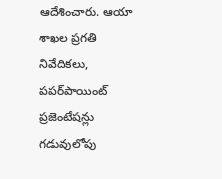ఆదేశించారు. ఆయా శాఖల ప్రగతి నివేదికలు, పపర్‌పాయింట్‌ ప్రజెంటేషన్లు గడువులోపు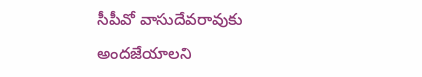సీపీవో వాసుదేవరావుకు అందజేయాలని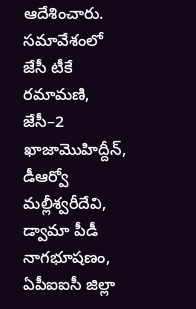ఆదేశించారు. సమావేశంలో జేసీ టీకే రమామణి, జేసీ–2 ఖాజామొహిద్దీన్, డీఆర్వో మల్లీశ్వరీదేవి, డ్వామా పీడీ నాగభూషణం, ఏపీఐఐసీ జిల్లా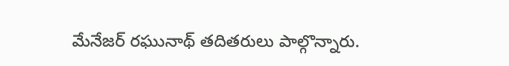మేనేజర్‌ రఘునాథ్‌ తదితరులు పాల్గొన్నారు.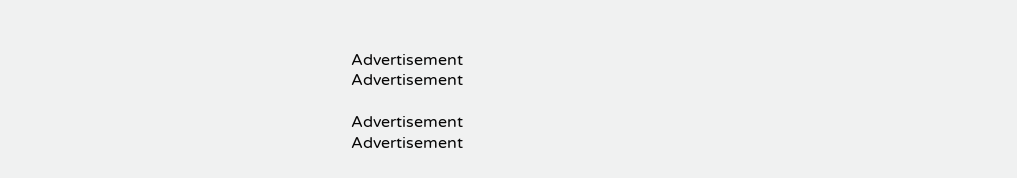Advertisement
Advertisement

Advertisement
Advertisement